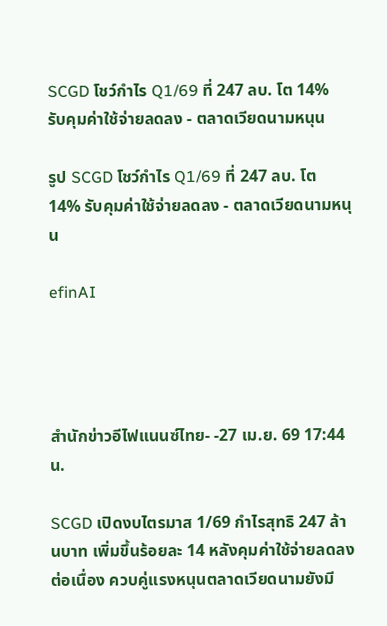SCGD โชว์กำไร Q1/69 ที่ 247 ลบ. โต 14% รับคุมค่าใช้จ่ายลดลง - ตลาดเวียดนามหนุน

รูป SCGD โชว์กำไร Q1/69 ที่ 247 ลบ. โต 14% รับคุมค่าใช้จ่ายลดลง - ตลาดเวียดนามหนุน

efinAI




สำนักข่าวอีไฟแนนซ์ไทย- -27 เม.ย. 69 17:44 น.

SCGD เปิดงบไตรมาส 1/69 กำไรสุทธิ 247 ล้านบาท เพิ่มขึ้นร้อยละ 14 หลังคุมค่าใช้จ่ายลดลงต่อเนื่อง ควบคู่แรงหนุนตลาดเวียดนามยังมี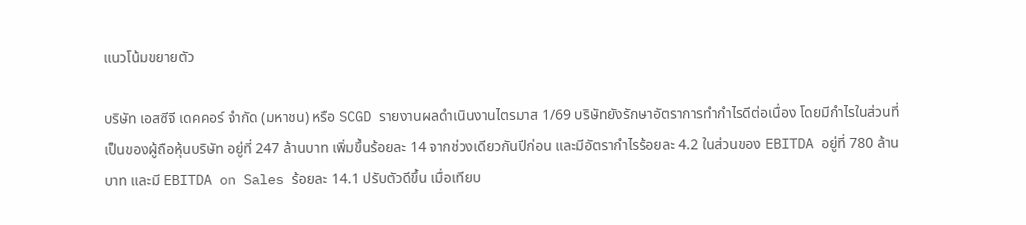แนวโน้มขยายตัว

บริษัท เอสซีจี เดคคอร์ จำกัด (มหาชน) หรือ SCGD รายงานผลดำเนินงานไตรมาส 1/69 บริษัทยังรักษาอัตราการทํากําไรดีต่อเนื่อง โดยมีกําไรในส่วนที่เป็นของผู้ถือหุ้นบริษัท อยู่ที่ 247 ล้านบาท เพิ่มขึ้นร้อยละ 14 จากช่วงเดียวกันปีก่อน และมีอัตรากําไรร้อยละ 4.2 ในส่วนของ EBITDA อยู่ที่ 780 ล้านบาท และมี EBITDA on Sales ร้อยละ 14.1 ปรับตัวดีขึ้น เมื่อเทียบ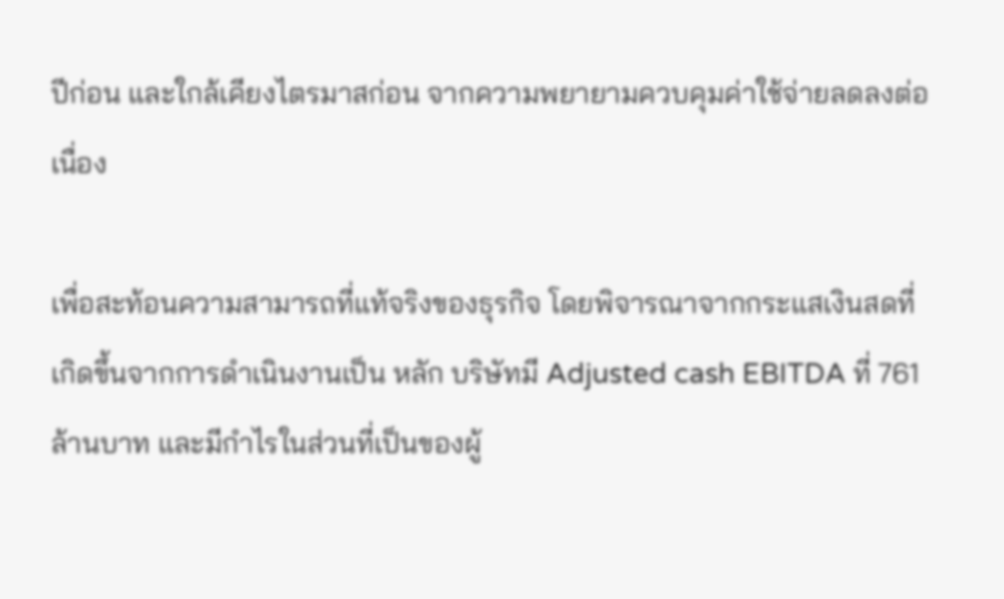ปีก่อน และใกล้เคียงไตรมาสก่อน จากความพยายามควบคุมค่าใช้จ่ายลดลงต่อเนื่อง

เพื่อสะท้อนความสามารถที่แท้จริงของธุรกิจ โดยพิจารณาจากกระแสเงินสดที่เกิดขึ้นจากการดําเนินงานเป็น หลัก บริษัทมี Adjusted cash EBITDA ที่ 761 ล้านบาท และมีกําไรในส่วนที่เป็นของผู้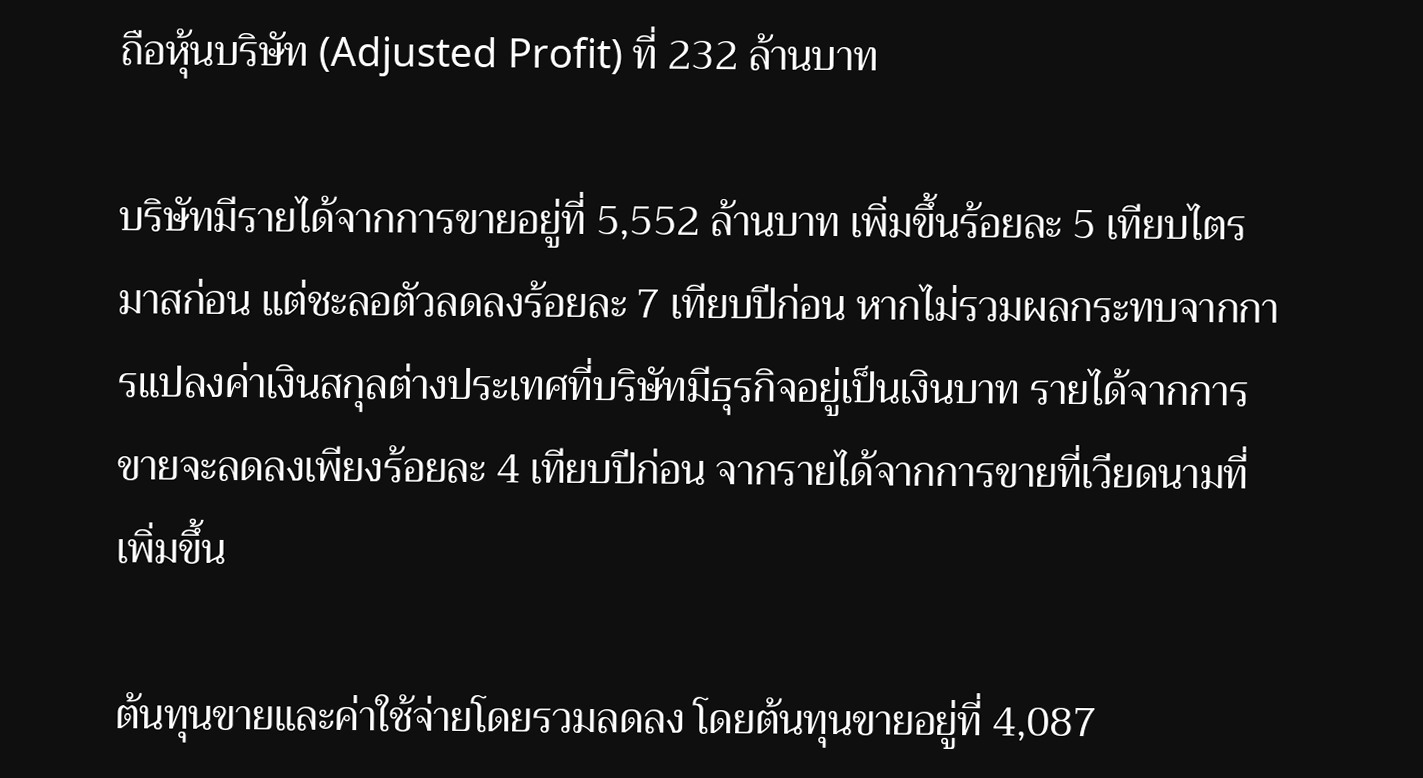ถือหุ้นบริษัท (Adjusted Profit) ที่ 232 ล้านบาท

บริษัทมีรายได้จากการขายอยู่ที่ 5,552 ล้านบาท เพิ่มขึ้นร้อยละ 5 เทียบไตรมาสก่อน แต่ชะลอตัวลดลงร้อยละ 7 เทียบปีก่อน หากไม่รวมผลกระทบจากการแปลงค่าเงินสกุลต่างประเทศที่บริษัทมีธุรกิจอยู่เป็นเงินบาท รายได้จากการขายจะลดลงเพียงร้อยละ 4 เทียบปีก่อน จากรายได้จากการขายที่เวียดนามที่เพิ่มขึ้น

ต้นทุนขายและค่าใช้จ่ายโดยรวมลดลง โดยต้นทุนขายอยู่ที่ 4,087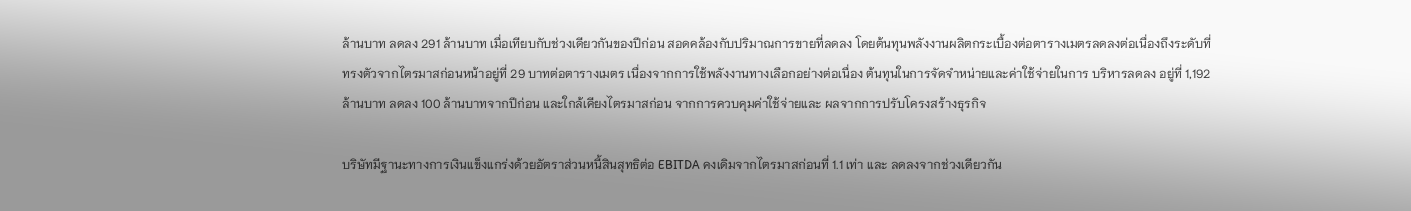ล้านบาท ลดลง 291 ล้านบาท เมื่อเทียบกับช่วงเดียวกันของปีก่อน สอดคล้องกับปริมาณการขายที่ลดลง โดยต้นทุนพลังงานผลิตกระเบื้องต่อตารางเมตรลดลงต่อเนื่องถึงระดับที่ทรงตัวจากไตรมาสก่อนหน้าอยู่ที่ 29 บาทต่อตารางเมตร เนื่องจากการใช้พลังงานทางเลือกอย่างต่อเนื่อง ต้นทุนในการจัดจําหน่ายและค่าใช้จ่ายในการ บริหารลดลง อยู่ที่ 1,192 ล้านบาท ลดลง 100 ล้านบาทจากปีก่อน และใกล้เคียงไตรมาสก่อน จากการควบคุมค่าใช้จ่ายและ ผลจากการปรับโครงสร้างธุรกิจ

บริษัทมีฐานะทางการเงินแข็งแกร่งด้วยอัตราส่วนหนี้สินสุทธิต่อ EBITDA คงเดิมจากไตรมาสก่อนที่ 1.1 เท่า และ ลดลงจากช่วงเดียวกัน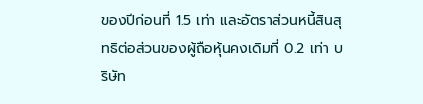ของปีก่อนที่ 1.5 เท่า และอัตราส่วนหนี้สินสุทธิต่อส่วนของผู้ถือหุ้นคงเดิมที่ 0.2 เท่า บริษัท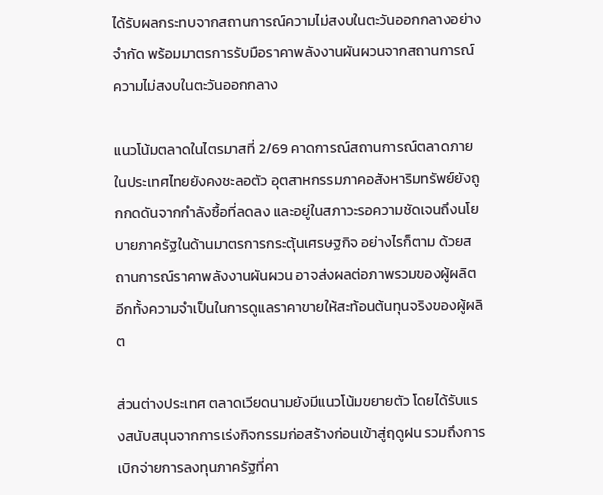ได้รับผลกระทบจากสถานการณ์ความไม่สงบในตะวันออกกลางอย่างจํากัด พร้อมมาตรการรับมือราคาพลังงานผันผวนจากสถานการณ์ความไม่สงบในตะวันออกกลาง

แนวโน้มตลาดในไตรมาสที่ 2/69 คาดการณ์สถานการณ์ตลาดภายในประเทศไทยยังคงชะลอตัว อุตสาหกรรมภาคอสังหาริมทรัพย์ยังถูกกดดันจากกําลังซื้อที่ลดลง และอยู่ในสภาวะรอความชัดเจนถึงนโยบายภาครัฐในด้านมาตรการกระตุ้นเศรษฐกิจ อย่างไรก็ตาม ด้วยสถานการณ์ราคาพลังงานผันผวน อาจส่งผลต่อภาพรวมของผู้ผลิต อีกทั้งความจําเป็นในการดูแลราคาขายให้สะท้อนต้นทุนจริงของผู้ผลิต

ส่วนต่างประเทศ ตลาดเวียดนามยังมีแนวโน้มขยายตัว โดยได้รับแรงสนับสนุนจากการเร่งกิจกรรมก่อสร้างก่อนเข้าสู่ฤดูฝน รวมถึงการเบิกจ่ายการลงทุนภาครัฐที่คา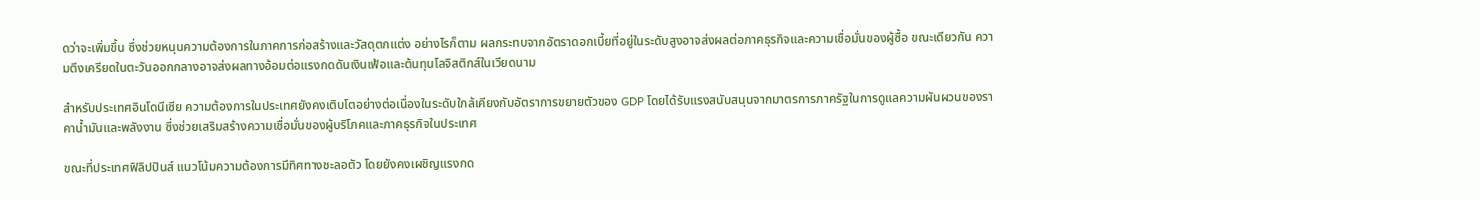ดว่าจะเพิ่มขึ้น ซึ่งช่วยหนุนความต้องการในภาคการก่อสร้างและวัสดุตกแต่ง อย่างไรก็ตาม ผลกระทบจากอัตราดอกเบี้ยที่อยู่ในระดับสูงอาจส่งผลต่อภาคธุรกิจและความเชื่อมั่นของผู้ซื้อ ขณะเดียวกัน ความตึงเครียดในตะวันออกกลางอาจส่งผลทางอ้อมต่อแรงกดดันเงินเฟ้อและต้นทุนโลจิสติกส์ในเวียดนาม

สําหรับประเทศอินโดนีเซีย ความต้องการในประเทศยังคงเติบโตอย่างต่อเนื่องในระดับใกล้เคียงกับอัตราการขยายตัวของ GDP โดยได้รับแรงสนับสนุนจากมาตรการภาครัฐในการดูแลความผันผวนของราคาน้ำมันและพลังงาน ซึ่งช่วยเสริมสร้างความเชื่อมั่นของผู้บริโภคและภาคธุรกิจในประเทศ

ขณะที่ประเทศฟิลิปปินส์ แนวโน้มความต้องการมีทิศทางชะลอตัว โดยยังคงเผชิญแรงกด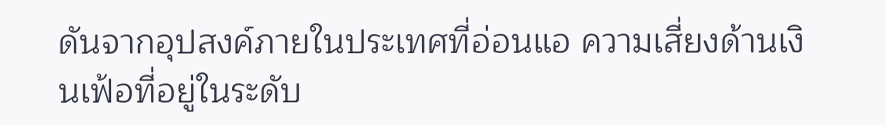ดันจากอุปสงค์ภายในประเทศที่อ่อนแอ ความเสี่ยงด้านเงินเฟ้อที่อยู่ในระดับ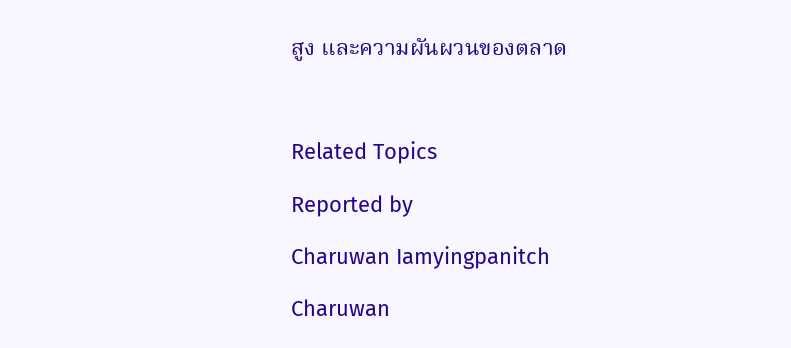สูง และความผันผวนของตลาด



Related Topics

Reported by

Charuwan Iamyingpanitch

Charuwan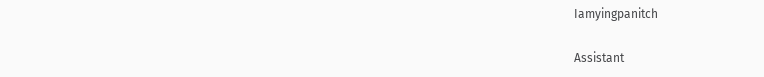Iamyingpanitch

Assistant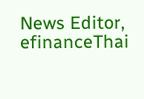News Editor, efinanceThai